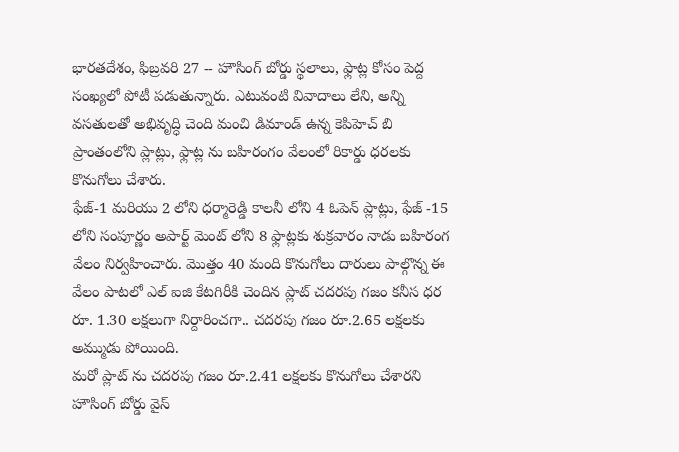భారతదేశం, ఫిబ్రవరి 27 -- హౌసింగ్ బోర్డు స్థలాలు, ఫ్లాట్ల కోసం పెద్ద సంఖ్యలో పోటీ పడుతున్నారు. ఎటువంటి వివాదాలు లేని, అన్ని వసతులతో అభివృద్ధి చెంది మంచి డిమాండ్ ఉన్న కెపిహెచ్ బి ప్రాంతంలోని ప్లాట్లు, ఫ్లాట్ల ను బహిరంగం వేలంలో రికార్డు ధరలకు కొనుగోలు చేశారు.
ఫేజ్-1 మరియు 2 లోని ధర్మారెడ్డి కాలనీ లోని 4 ఓపెన్ ప్లాట్లు, ఫేజ్ -15 లోని సంపూర్ణం అపార్ట్ మెంట్ లోని 8 ఫ్లాట్లకు శుక్రవారం నాడు బహిరంగ వేలం నిర్వహించారు. మొత్తం 40 మంది కొనుగోలు దారులు పాల్గొన్న ఈ వేలం పాటలో ఎల్ ఐజి కేటగిరీకి చెందిన ప్లాట్ చదరపు గజం కనీస ధర రూ. 1.30 లక్షలుగా నిర్దారించగా.. చదరపు గజం రూ.2.65 లక్షలకు అమ్ముడు పోయింది.
మరో ప్లాట్ ను చదరపు గజం రూ.2.41 లక్షలకు కొనుగోలు చేశారని హౌసింగ్ బోర్డు వైస్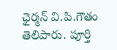ఛైర్మన్ వి.పి.గౌతం తెలిపారు. పూర్తి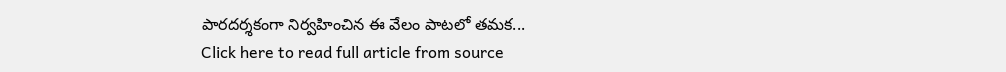పారదర్శకంగా నిర్వహించిన ఈ వేలం పాటలో తమక...
Click here to read full article from source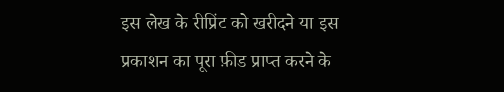इस लेख के रीप्रिंट को खरीदने या इस प्रकाशन का पूरा फ़ीड प्राप्त करने के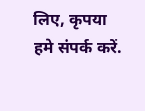लिए, कृपया
हमे संपर्क करें.